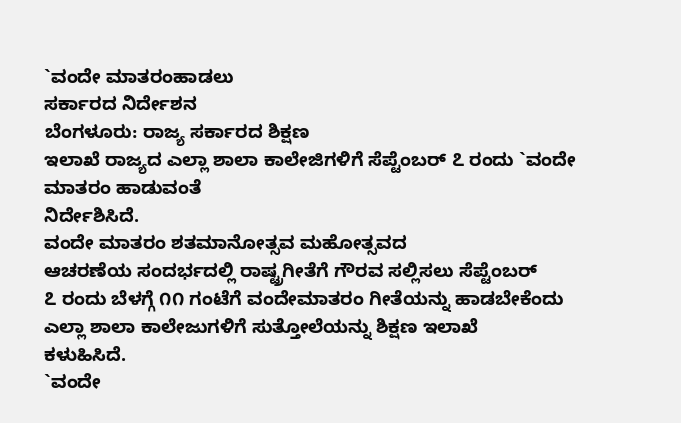`ವಂದೇ ಮಾತರಂಹಾಡಲು
ಸರ್ಕಾರದ ನಿರ್ದೇಶನ
ಬೆಂಗಳೂರು: ರಾಜ್ಯ ಸರ್ಕಾರದ ಶಿಕ್ಷಣ
ಇಲಾಖೆ ರಾಜ್ಯದ ಎಲ್ಲಾ ಶಾಲಾ ಕಾಲೇಜಿಗಳಿಗೆ ಸೆಪ್ಟೆಂಬರ್ ೭ ರಂದು `ವಂದೇ
ಮಾತರಂ ಹಾಡುವಂತೆ
ನಿರ್ದೇಶಿಸಿದೆ.
ವಂದೇ ಮಾತರಂ ಶತಮಾನೋತ್ಸವ ಮಹೋತ್ಸವದ
ಆಚರಣೆಯ ಸಂದರ್ಭದಲ್ಲಿ ರಾಷ್ಟ್ರಗೀತೆಗೆ ಗೌರವ ಸಲ್ಲಿಸಲು ಸೆಪ್ಟೆಂಬರ್
೭ ರಂದು ಬೆಳಗ್ಗೆ ೧೧ ಗಂಟೆಗೆ ವಂದೇಮಾತರಂ ಗೀತೆಯನ್ನು ಹಾಡಬೇಕೆಂದು
ಎಲ್ಲಾ ಶಾಲಾ ಕಾಲೇಜುಗಳಿಗೆ ಸುತ್ತೋಲೆಯನ್ನು ಶಿಕ್ಷಣ ಇಲಾಖೆ
ಕಳುಹಿಸಿದೆ.
`ವಂದೇ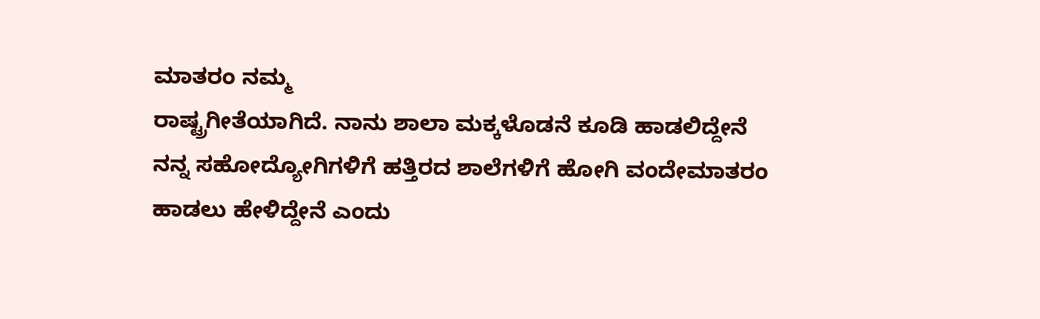ಮಾತರಂ ನಮ್ಮ
ರಾಷ್ಟ್ರಗೀತೆಯಾಗಿದೆ. ನಾನು ಶಾಲಾ ಮಕ್ಕಳೊಡನೆ ಕೂಡಿ ಹಾಡಲಿದ್ದೇನೆ
ನನ್ನ ಸಹೋದ್ಯೋಗಿಗಳಿಗೆ ಹತ್ತಿರದ ಶಾಲೆಗಳಿಗೆ ಹೋಗಿ ವಂದೇಮಾತರಂ
ಹಾಡಲು ಹೇಳಿದ್ದೇನೆ ಎಂದು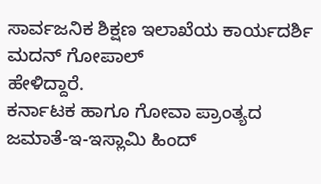ಸಾರ್ವಜನಿಕ ಶಿಕ್ಷಣ ಇಲಾಖೆಯ ಕಾರ್ಯದರ್ಶಿ ಮದನ್ ಗೋಪಾಲ್
ಹೇಳಿದ್ದಾರೆ.
ಕರ್ನಾಟಕ ಹಾಗೂ ಗೋವಾ ಪ್ರಾಂತ್ಯದ
ಜಮಾತೆ-ಇ-ಇಸ್ಲಾಮಿ ಹಿಂದ್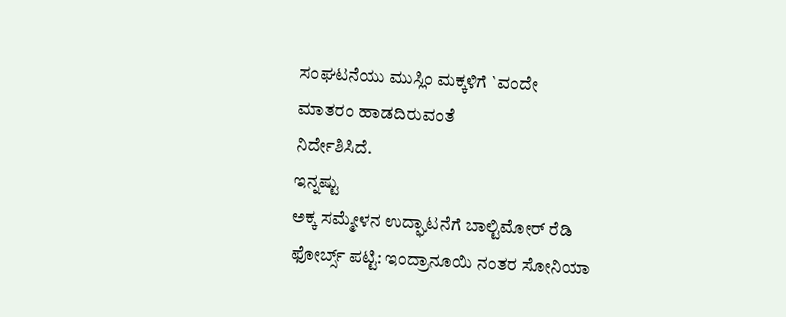ಸಂಘಟನೆಯು ಮುಸ್ಲಿಂ ಮಕ್ಕಳಿಗೆ `ವಂದೇ
ಮಾತರಂ ಹಾಡದಿರುವಂತೆ
ನಿರ್ದೇಶಿಸಿದೆ.
ಇನ್ನಷ್ಟು
ಅಕ್ಕ ಸಮ್ಮೇಳನ ಉದ್ಘಾಟನೆಗೆ ಬಾಲ್ಟಿಮೋರ್ ರೆಡಿ
ಫೋರ್ಬ್ಸ್ ಪಟ್ಟಿ: ಇಂದ್ರಾನೂಯಿ ನಂತರ ಸೋನಿಯಾ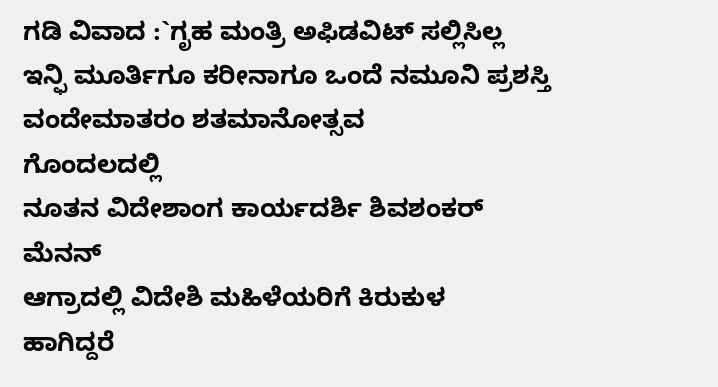ಗಡಿ ವಿವಾದ :`ಗೃಹ ಮಂತ್ರಿ ಅಫಿಡವಿಟ್ ಸಲ್ಲಿಸಿಲ್ಲ
ಇನ್ಫಿ ಮೂರ್ತಿಗೂ ಕರೀನಾಗೂ ಒಂದೆ ನಮೂನಿ ಪ್ರಶಸ್ತಿ
ವಂದೇಮಾತರಂ ಶತಮಾನೋತ್ಸವ
ಗೊಂದಲದಲ್ಲಿ
ನೂತನ ವಿದೇಶಾಂಗ ಕಾರ್ಯದರ್ಶಿ ಶಿವಶಂಕರ್ ಮೆನನ್
ಆಗ್ರಾದಲ್ಲಿ ವಿದೇಶಿ ಮಹಿಳೆಯರಿಗೆ ಕಿರುಕುಳ
ಹಾಗಿದ್ದರೆ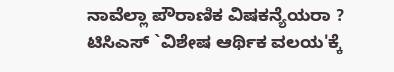ನಾವೆಲ್ಲಾ ಪೌರಾಣಿಕ ವಿಷಕನ್ಯೆಯರಾ ?
ಟಿಸಿಎಸ್ `ವಿಶೇಷ ಆರ್ಥಿಕ ವಲಯ'ಕ್ಕೆ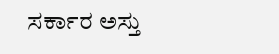ಸರ್ಕಾರ ಅಸ್ತು